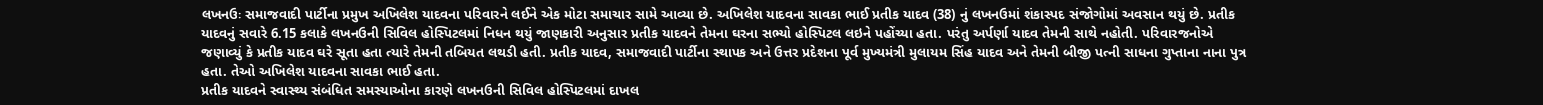લખનઉઃ સમાજવાદી પાર્ટીના પ્રમુખ અખિલેશ યાદવના પરિવારને લઈને એક મોટા સમાચાર સામે આવ્યા છે. અખિલેશ યાદવના સાવકા ભાઈ પ્રતીક યાદવ (38) નું લખનઉમાં શંકાસ્પદ સંજોગોમાં અવસાન થયું છે. પ્રતીક યાદવનું સવારે 6.15 કલાકે લખનઉની સિવિલ હોસ્પિટલમાં નિધન થયું જાણકારી અનુસાર પ્રતીક યાદવને તેમના ઘરના સભ્યો હોસ્પિટલ લઇને પહોંચ્યા હતા. પરંતુ અર્પર્ણા યાદવ તેમની સાથે નહોતી. પરિવારજનોએ જણાવ્યું કે પ્રતીક યાદવ ઘરે સૂતા હતા ત્યારે તેમની તબિયત લથડી હતી. પ્રતીક યાદવ, સમાજવાદી પાર્ટીના સ્થાપક અને ઉત્તર પ્રદેશના પૂર્વ મુખ્યમંત્રી મુલાયમ સિંહ યાદવ અને તેમની બીજી પત્ની સાધના ગુપ્તાના નાના પુત્ર હતા. તેઓ અખિલેશ યાદવના સાવકા ભાઈ હતા.
પ્રતીક યાદવને સ્વાસ્થ્ય સંબંધિત સમસ્યાઓના કારણે લખનઉની સિવિલ હોસ્પિટલમાં દાખલ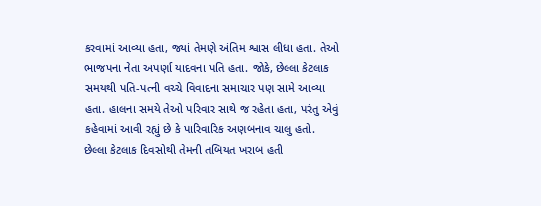કરવામાં આવ્યા હતા, જ્યાં તેમણે અંતિમ શ્વાસ લીધા હતા. તેઓ ભાજપના નેતા અપર્ણા યાદવના પતિ હતા. જોકે, છેલ્લા કેટલાક સમયથી પતિ-પત્ની વચ્ચે વિવાદના સમાચાર પણ સામે આવ્યા હતા. હાલના સમયે તેઓ પરિવાર સાથે જ રહેતા હતા, પરંતુ એવું કહેવામાં આવી રહ્યું છે કે પારિવારિક અણબનાવ ચાલુ હતો.
છેલ્લા કેટલાક દિવસોથી તેમની તબિયત ખરાબ હતી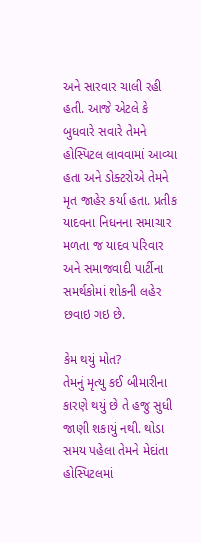અને સારવાર ચાલી રહી હતી. આજે એટલે કે બુધવારે સવારે તેમને હોસ્પિટલ લાવવામાં આવ્યા હતા અને ડોક્ટરોએ તેમને મૃત જાહેર કર્યા હતા. પ્રતીક યાદવના નિધનના સમાચાર મળતા જ યાદવ પરિવાર અને સમાજવાદી પાર્ટીના સમર્થકોમાં શોકની લહેર છવાઇ ગઇ છે.

કેમ થયું મોત?
તેમનું મૃત્યુ કઈ બીમારીના કારણે થયું છે તે હજુ સુધી જાણી શકાયું નથી. થોડા સમય પહેલા તેમને મેદાંતા હોસ્પિટલમાં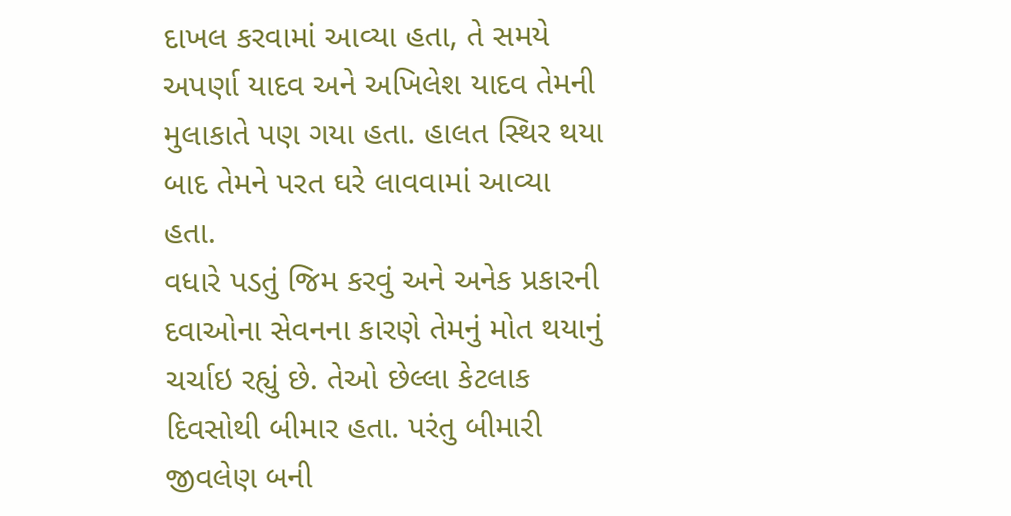દાખલ કરવામાં આવ્યા હતા, તે સમયે અપર્ણા યાદવ અને અખિલેશ યાદવ તેમની મુલાકાતે પણ ગયા હતા. હાલત સ્થિર થયા બાદ તેમને પરત ઘરે લાવવામાં આવ્યા હતા.
વધારે પડતું જિમ કરવું અને અનેક પ્રકારની દવાઓના સેવનના કારણે તેમનું મોત થયાનું ચર્ચાઇ રહ્યું છે. તેઓ છેલ્લા કેટલાક દિવસોથી બીમાર હતા. પરંતુ બીમારી જીવલેણ બની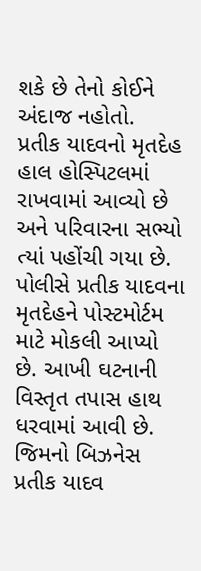શકે છે તેનો કોઈને અંદાજ નહોતો.
પ્રતીક યાદવનો મૃતદેહ હાલ હોસ્પિટલમાં રાખવામાં આવ્યો છે અને પરિવારના સભ્યો ત્યાં પહોંચી ગયા છે. પોલીસે પ્રતીક યાદવના મૃતદેહને પોસ્ટમોર્ટમ માટે મોકલી આપ્યો છે. આખી ઘટનાની વિસ્તૃત તપાસ હાથ ધરવામાં આવી છે.
જિમનો બિઝનેસ
પ્રતીક યાદવ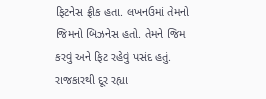ફિટનેસ ફ્રીક હતા. લખનઉમાં તેમનો જિમનો બિઝનેસ હતો. તેમને જિમ કરવું અને ફિટ રહેવું પસંદ હતું.
રાજકારથી દૂર રહ્યા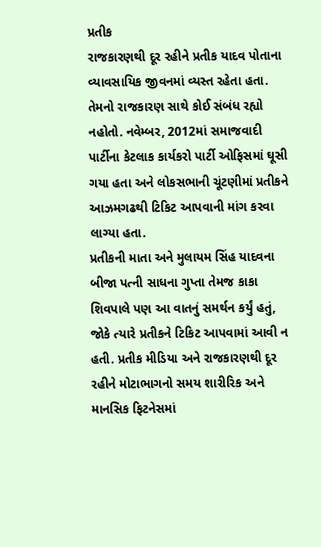પ્રતીક
રાજકારણથી દૂર રહીને પ્રતીક યાદવ પોતાના વ્યાવસાયિક જીવનમાં વ્યસ્ત રહેતા હતા. તેમનો રાજકારણ સાથે કોઈ સંબંધ રહ્યો નહોતો. નવેમ્બર, 2012માં સમાજવાદી પાર્ટીના કેટલાક કાર્યકરો પાર્ટી ઓફિસમાં ઘૂસી ગયા હતા અને લોકસભાની ચૂંટણીમાં પ્રતીકને આઝમગઢથી ટિકિટ આપવાની માંગ કરવા લાગ્યા હતા.
પ્રતીકની માતા અને મુલાયમ સિંહ યાદવના બીજા પત્ની સાધના ગુપ્તા તેમજ કાકા શિવપાલે પણ આ વાતનું સમર્થન કર્યું હતું, જોકે ત્યારે પ્રતીકને ટિકિટ આપવામાં આવી ન હતી. પ્રતીક મીડિયા અને રાજકારણથી દૂર રહીને મોટાભાગનો સમય શારીરિક અને માનસિક ફિટનેસમાં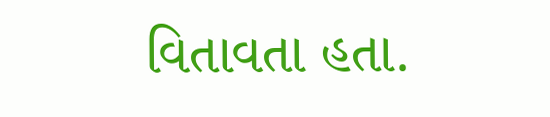વિતાવતા હતા.